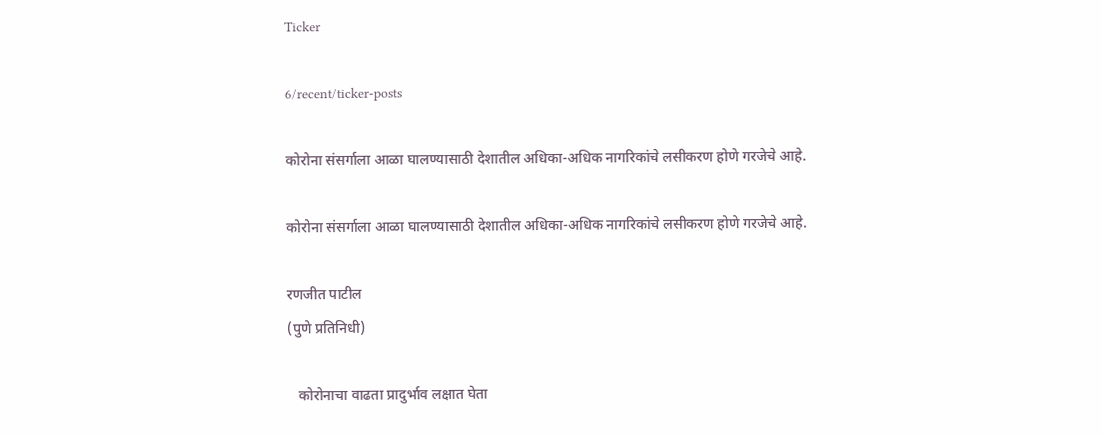Ticker

6/recent/ticker-posts

कोरोना संसर्गाला आळा घालण्यासाठी देशातील अधिका-अधिक नागरिकांचे लसीकरण होणे गरजेचे आहे.

कोरोना संसर्गाला आळा घालण्यासाठी देशातील अधिका-अधिक नागरिकांचे लसीकरण होणे गरजेचे आहे.

रणजीत पाटील
(पुणे प्रतिनिधी)

   कोरोनाचा वाढता प्रादुर्भाव लक्षात घेता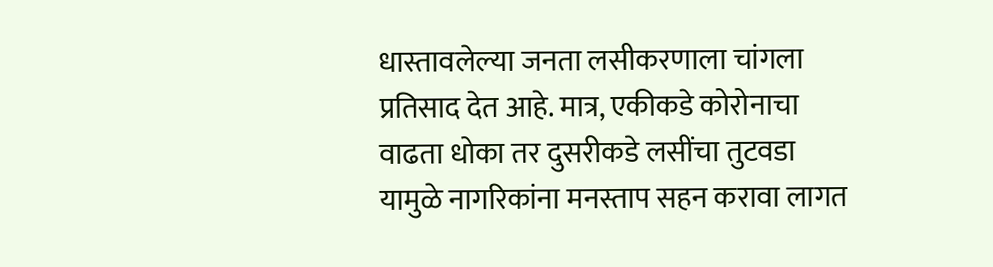धास्तावलेल्या जनता लसीकरणाला चांगला प्रतिसाद देत आहे. मात्र, एकीकडे कोरोनाचा वाढता धोका तर दुसरीकडे लसींचा तुटवडा यामुळे नागरिकांना मनस्ताप सहन करावा लागत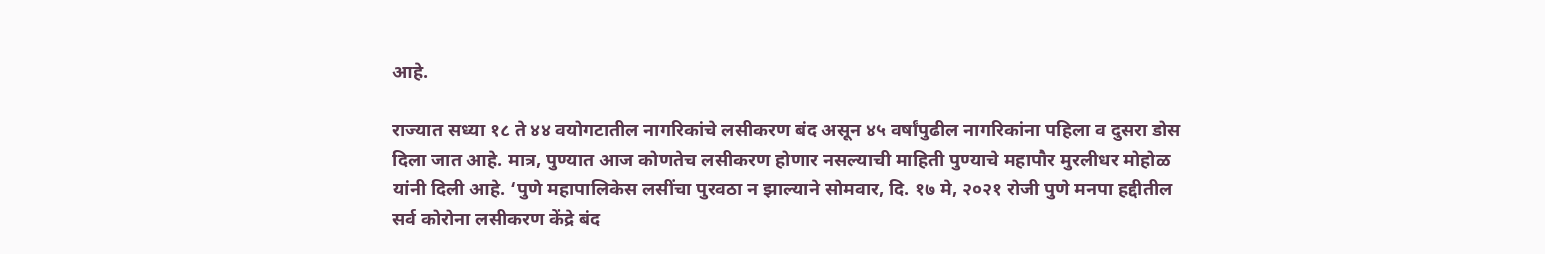आहे.

राज्यात सध्या १८ ते ४४ वयोगटातील नागरिकांचे लसीकरण बंद असून ४५ वर्षांपुढील नागरिकांना पहिला व दुसरा डोस दिला जात आहे. मात्र, पुण्यात आज कोणतेच लसीकरण होणार नसल्याची माहिती पुण्याचे महापौर मुरलीधर मोहोळ यांनी दिली आहे. ‘पुणे महापालिकेस लसींचा पुरवठा न झाल्याने सोमवार, दि. १७ मे, २०२१ रोजी पुणे मनपा हद्दीतील सर्व कोरोना लसीकरण केंद्रे बंद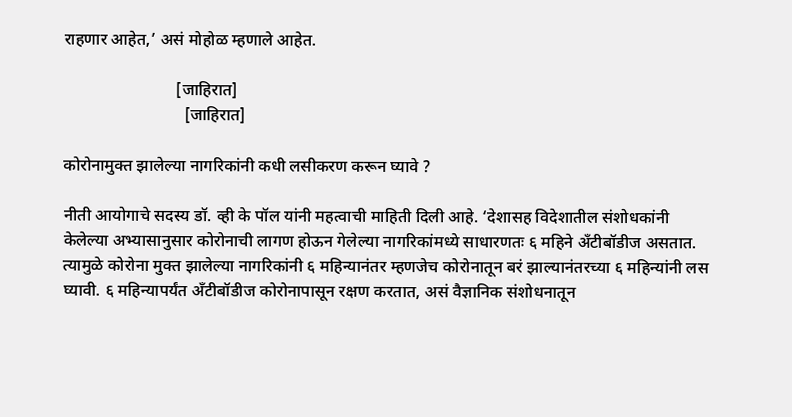राहणार आहेत,’ असं मोहोळ म्हणाले आहेत.

                           [जाहिरात]
                             [जाहिरात]

कोरोनामुक्त झालेल्या नागरिकांनी कधी लसीकरण करून घ्यावे ?

नीती आयोगाचे सदस्य डॉ. व्ही के पॉल यांनी महत्वाची माहिती दिली आहे. ‘देशासह विदेशातील संशोधकांनी केलेल्या अभ्यासानुसार कोरोनाची लागण होऊन गेलेल्या नागरिकांमध्ये साधारणतः ६ महिने अँटीबॉडीज असतात. त्यामुळे कोरोना मुक्त झालेल्या नागरिकांनी ६ महिन्यानंतर म्हणजेच कोरोनातून बरं झाल्यानंतरच्या ६ महिन्यांनी लस घ्यावी. ६ महिन्यापर्यंत अँटीबॉडीज कोरोनापासून रक्षण करतात, असं वैज्ञानिक संशोधनातून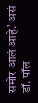समोर आलं आहे.’ असं डॉ. पॉल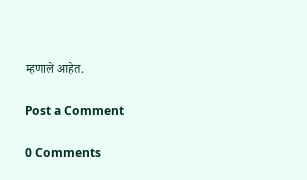म्हणाले आहेत.

Post a Comment

0 Comments